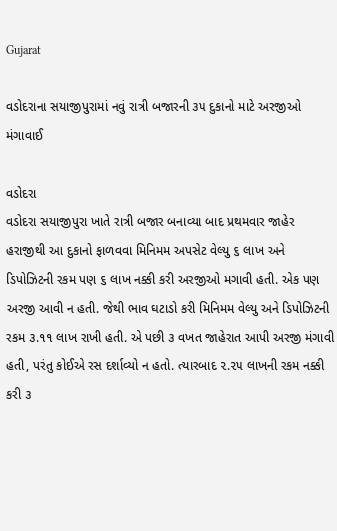Gujarat

વડોદરાના સયાજીપુરામાં નવું રાત્રી બજારની ૩૫ દુકાનો માટે અરજીઓ મંગાવાઈ

વડોદરા
વડોદરા સયાજીપુરા ખાતે રાત્રી બજાર બનાવ્યા બાદ પ્રથમવાર જાહેર હરાજીથી આ દુકાનો ફાળવવા મિનિમમ અપસેટ વેલ્યુ ૬ લાખ અને ડિપોઝિટની રકમ પણ ૬ લાખ નક્કી કરી અરજીઓ મગાવી હતી. એક પણ અરજી આવી ન હતી. જેથી ભાવ ઘટાડો કરી મિનિમમ વેલ્યુ અને ડિપોઝિટની રકમ ૩.૧૧ લાખ રાખી હતી. એ પછી ૩ વખત જાહેરાત આપી અરજી મંગાવી હતી, પરંતુ કોઈએ રસ દર્શાવ્યો ન હતો. ત્યારબાદ ૨.૨૫ લાખની રકમ નક્કી કરી ૩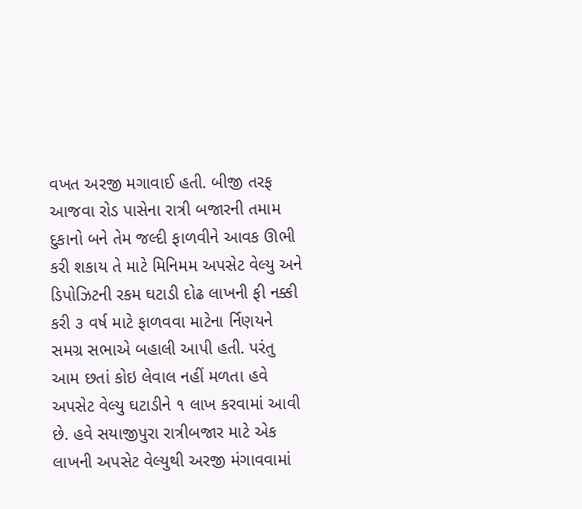વખત અરજી મગાવાઈ હતી. બીજી તરફ આજવા રોડ પાસેના રાત્રી બજારની તમામ દુકાનો બને તેમ જલ્દી ફાળવીને આવક ઊભી કરી શકાય તે માટે મિનિમમ અપસેટ વેલ્યુ અને ડિપોઝિટની રકમ ઘટાડી દોઢ લાખની ફી નક્કી કરી ૩ વર્ષ માટે ફાળવવા માટેના ર્નિણયને સમગ્ર સભાએ બહાલી આપી હતી. પરંતુ આમ છતાં કોઇ લેવાલ નહીં મળતા હવે અપસેટ વેલ્યુ ઘટાડીને ૧ લાખ કરવામાં આવી છે. હવે સયાજીપુરા રાત્રીબજાર માટે એક લાખની અપસેટ વેલ્યુથી અરજી મંગાવવામાં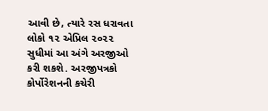આવી છે, ત્યારે રસ ધરાવતા લોકો ૧૨ એપ્રિલ ૨૦૨૨ સુધીમાં આ અંગે અરજીઓ કરી શકશે. અરજીપત્રકો કોર્પોરેશનની કચેરી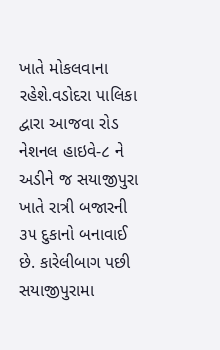ખાતે મોકલવાના રહેશે.વડોદરા પાલિકા દ્વારા આજવા રોડ નેશનલ હાઇવે-૮ ને અડીને જ સયાજીપુરા ખાતે રાત્રી બજારની ૩૫ દુકાનો બનાવાઈ છે. કારેલીબાગ પછી સયાજીપુરામા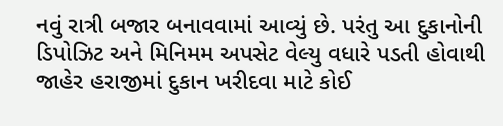નવું રાત્રી બજાર બનાવવામાં આવ્યું છે. પરંતુ આ દુકાનોની ડિપોઝિટ અને મિનિમમ અપસેટ વેલ્યુ વધારે પડતી હોવાથી જાહેર હરાજીમાં દુકાન ખરીદવા માટે કોઈ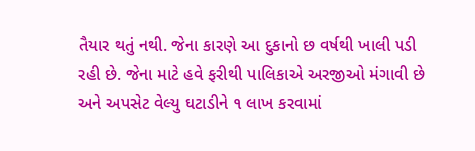તૈયાર થતું નથી. જેના કારણે આ દુકાનો છ વર્ષથી ખાલી પડી રહી છે. જેના માટે હવે ફરીથી પાલિકાએ અરજીઓ મંગાવી છે અને અપસેટ વેલ્યુ ઘટાડીને ૧ લાખ કરવામાં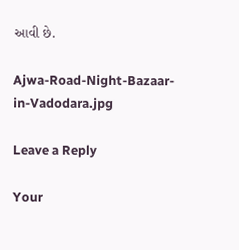આવી છે.

Ajwa-Road-Night-Bazaar-in-Vadodara.jpg

Leave a Reply

Your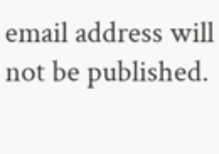email address will not be published.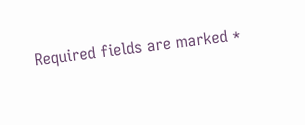Required fields are marked *